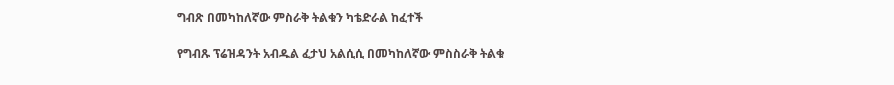ግብጽ በመካከለኛው ምስራቅ ትልቁን ካቴድራል ከፈተች

የግብጹ ፕሬዝዳንት አብዱል ፈታህ አልሲሲ በመካከለኛው ምስስራቅ ትልቁ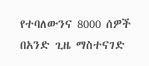የተባለውንና 8000 ሰዎች በአንድ ጊዜ ማስተናገድ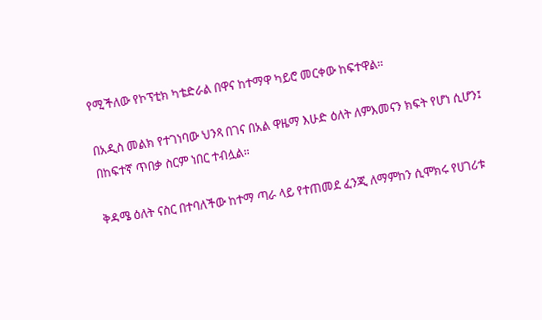የሚችለው የኮፕቲክ ካቴድራል በዋና ከተማዋ ካይሮ መርቀው ከፍተዋል።

በአዲስ መልክ የተገነባው ህንጻ በገና በአል ዋዜማ እሁድ ዕለት ለምእመናን ክፍት የሆነ ሲሆን፤ በከፍተኛ ጥበቃ ስርም ነበር ተብሏል።

ቅዳሜ ዕለት ናስር በተባለችው ከተማ ጣራ ላይ የተጠመደ ፈንጂ ለማምከን ሲሞክሩ የሀገሪቱ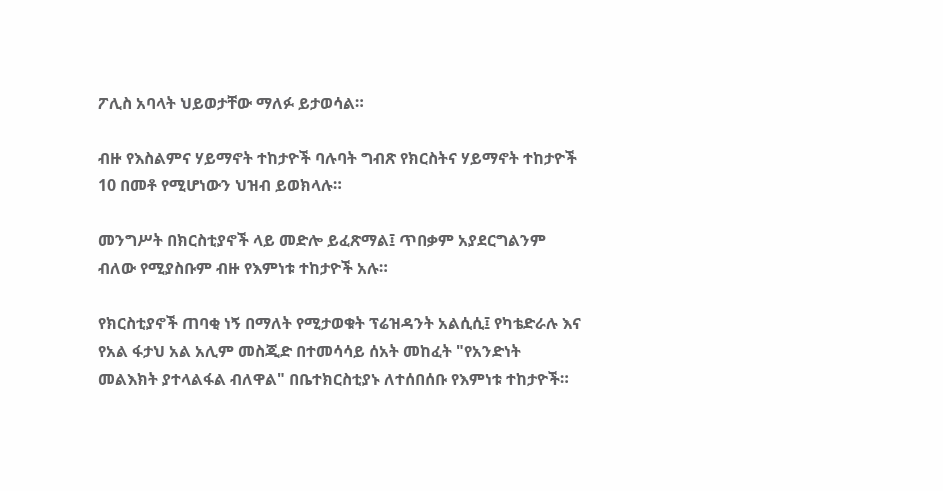ፖሊስ አባላት ህይወታቸው ማለፉ ይታወሳል።

ብዙ የእስልምና ሃይማኖት ተከታዮች ባሉባት ግብጽ የክርስትና ሃይማኖት ተከታዮች 10 በመቶ የሚሆነውን ህዝብ ይወክላሉ።

መንግሥት በክርስቲያኖች ላይ መድሎ ይፈጽማል፤ ጥበቃም አያደርግልንም ብለው የሚያስቡም ብዙ የእምነቱ ተከታዮች አሉ።

የክርስቲያኖች ጠባቂ ነኝ በማለት የሚታወቁት ፕሬዝዳንት አልሲሲ፤ የካቴድራሉ እና የአል ፋታህ አል አሊም መስጂድ በተመሳሳይ ሰአት መከፈት "የአንድነት መልእክት ያተላልፋል ብለዋል" በቤተክርስቲያኑ ለተሰበሰቡ የእምነቱ ተከታዮች።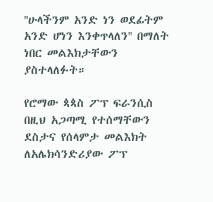''ሁላችንም አንድ ነን ወደፊትም አንድ ሆነን እንቀጥላለን'' በማለት ነበር መልእክታቸውን ያስተላለፉት።

የሮማው ጳጳስ ፖፕ ፍራንሲስ በዚህ አጋጣሚ የተሰማቸውን ደስታና የሰላምታ መልእክት ለአሌክሳንድሪያው ፖፕ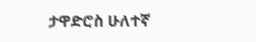ታዋድሮስ ሁለተኛ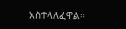አስተላለፈዋል።